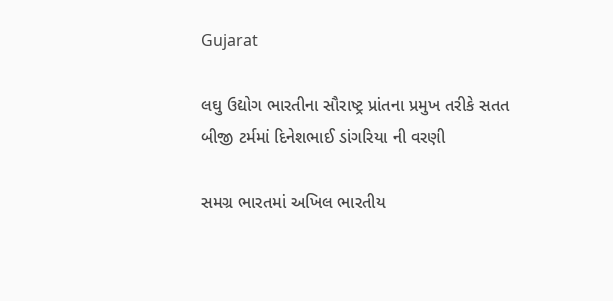Gujarat

લઘુ ઉદ્યોગ ભારતીના સૌરાષ્ટ્ર પ્રાંતના પ્રમુખ તરીકે સતત બીજી ટર્મમાં દિનેશભાઈ ડાંગરિયા ની વરણી

સમગ્ર ભારતમાં અખિલ ભારતીય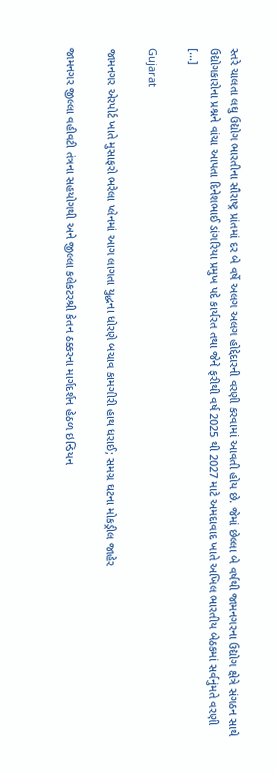સ્તરે ચાલતા લઘુ ઉદ્યોગ ભારતીના સૌરાષ્ટ્ર પ્રાંતમાં દર બે વર્ષે અલગ અલગ હોદ્દેદારની વરણી કરવામાં આવતી હોય છે. જેમાં છેલ્લા બે વર્ષથી જામનગરના ઉદ્યોગ ક્ષેત્રે સંગઠન સાથે ઉદ્યોગકારોના પ્રશ્નને વાંચા આપતા દિનેશભાઈ ડાંગરિયા પ્રમુખ પદે કાર્યરત તથા જેને ફરીથી વર્ષ 2025 થી 2027 માટે અમદાવાદ ખાતે અખિલ ભારતીય બેઠકમાં સર્વનુંમતે વરણી […]

Gujarat

જામનગર એરપોર્ટ ખાતે મુસાફરો ભરેલા પ્લેનમાં આગ લાગતા યુદ્ધના ધોરણે બચાવ કામગીરી હાથ ધરાઈ; સમગ્ર ઘટના મોકડ્રીલ જાહેર

જામનગર જીલ્લા વહીવટી તંત્રના સહયોગથી અને જીલ્લા કલેકટરશ્રી કેતન ઠક્કરના માર્ગદર્શન હેઠળ ઇન્ડિયન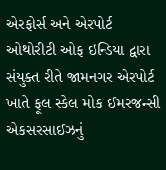એરફોર્સ અને એરપોર્ટ ઓથોરીટી ઓફ ઇન્ડિયા દ્વારા સંયુક્ત રીતે જામનગર એરપોર્ટ ખાતે ફૂલ સ્કેલ મોક ઈમરજન્સી એકસરસાઈઝનું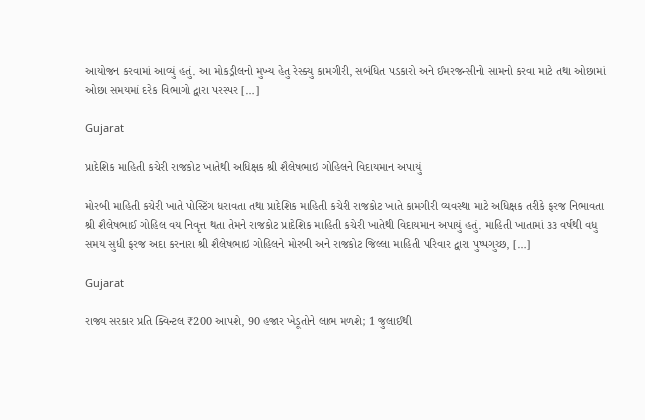આયોજન કરવામાં આવ્યું હતું. આ મોકડ્રીલનો મુખ્ય હેતુ રેસ્ક્યુ કામગીરી, સબંધિત પડકારો અને ઈમરજન્સીનો સામનો કરવા માટે તથા ઓછામાં ઓછા સમયમાં દરેક વિભાગો દ્વારા પરસ્પર […]

Gujarat

પ્રાદેશિક માહિતી કચેરી રાજકોટ ખાતેથી અધિક્ષક શ્રી શૈલેષભાઇ ગોહિલને વિદાયમાન અપાયું

મોરબી માહિતી કચેરી ખાતે પોસ્ટિંગ ધરાવતા તથા પ્રાદેશિક માહિતી કચેરી રાજકોટ ખાતે કામગીરી વ્યવસ્થા માટે અધિક્ષક તરીકે ફરજ નિભાવતા શ્રી શૈલેષભાઈ ગોહિલ વય નિવૃત્ત થતા તેમને રાજકોટ પ્રાદેશિક માહિતી કચેરી ખાતેથી વિદાયમાન અપાયું હતું. માહિતી ખાતામાં ૩૩ વર્ષથી વધુ સમય સુધી ફરજ અદા કરનારા શ્રી શૈલેષભાઇ ગોહિલને મોરબી અને રાજકોટ જિલ્લા માહિતી પરિવાર દ્વારા પુષ્પગુચ્છ, […]

Gujarat

રાજ્ય સરકાર પ્રતિ ક્વિન્ટલ ₹200 આપશે, 90 હજાર ખેડૂતોને લાભ મળશે; 1 જુલાઈથી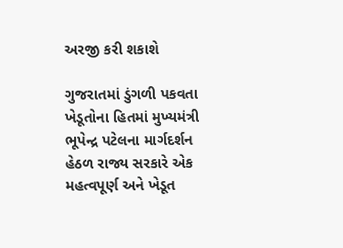અરજી કરી શકાશે

ગુજરાતમાં ડુંગળી પકવતા ખેડૂતોના હિતમાં મુખ્યમંત્રી ભૂપેન્દ્ર પટેલના માર્ગદર્શન હેઠળ રાજ્ય સરકારે એક મહત્વપૂર્ણ અને ખેડૂત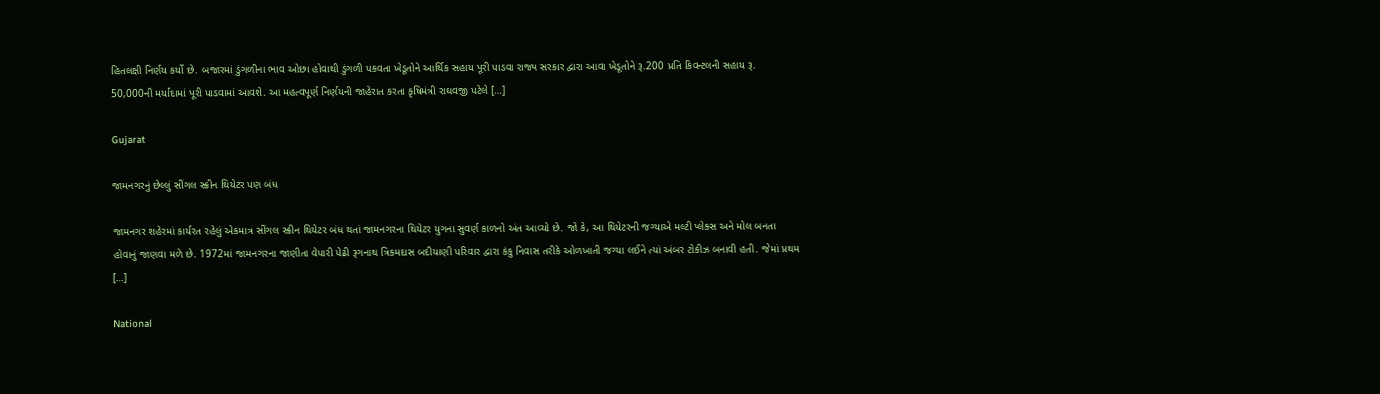હિતલક્ષી નિર્ણય કર્યો છે. બજારમાં ડુંગળીના ભાવ ઓછા હોવાથી ડુંગળી પકવતા ખેડૂતોને આર્થિક સહાય પૂરી પાડવા રાજ્ય સરકાર દ્વારા આવા ખેડૂતોને રૂ.200 પ્રતિ કિવન્ટલની સહાય રૂ. 50,000ની મર્યાદામાં પૂરી પાડવામાં આવશે. આ મહત્વપૂર્ણ નિર્ણયની જાહેરાત કરતા કૃષિમંત્રી રાઘવજી પટેલે […]

Gujarat

જામનગરનું છેલ્લું સીંગલ સ્ક્રીન થિયેટર પણ બંધ

જામનગર શહેરમાં કાર્યરત રહેલું એકમાત્ર સીંગલ સ્ક્રીન થિયેટર બંધ થતાં જામનગરના થિયેટર યુગના સુવર્ણ કાળનો અંત આવ્યો છે. જો કે, આ થિયેટરની જગ્યાએ મલ્ટી પ્લેક્સ અને મોલ બનતા હોવાનું જાણવા મળે છે. 1972માં જામનગરના જાણીતા વેપારી પેઢી રૂગનાથ ત્રિકમદાસ બદીયાણી પરિવાર દ્વારા કંકુ નિવાસ તરીકે ઓળખાતી જગ્યા લઈને ત્યાં અંબર ટોકીઝ બનાવી હતી. જેમાં પ્રથમ […]

National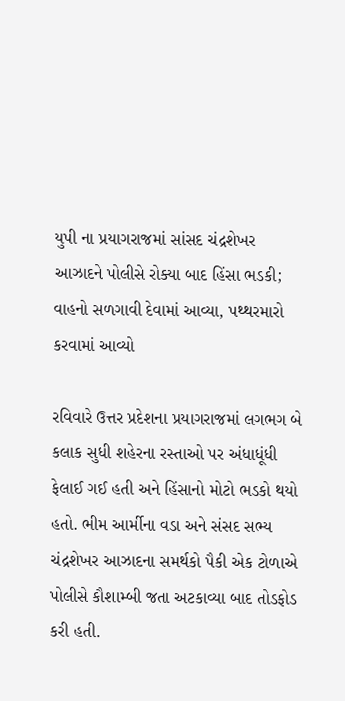યુપી ના પ્રયાગરાજમાં સાંસદ ચંદ્રશેખર આઝાદને પોલીસે રોક્યા બાદ હિંસા ભડકી; વાહનો સળગાવી દેવામાં આવ્યા, પથ્થરમારો કરવામાં આવ્યો

રવિવારે ઉત્તર પ્રદેશના પ્રયાગરાજમાં લગભગ બે કલાક સુધી શહેરના રસ્તાઓ પર અંધાધૂંધી ફેલાઈ ગઈ હતી અને હિંસાનો મોટો ભડકો થયો હતો. ભીમ આર્મીના વડા અને સંસદ સભ્ય ચંદ્રશેખર આઝાદના સમર્થકો પૈકી એક ટોળાએ પોલીસે કૌશામ્બી જતા અટકાવ્યા બાદ તોડફોડ કરી હતી.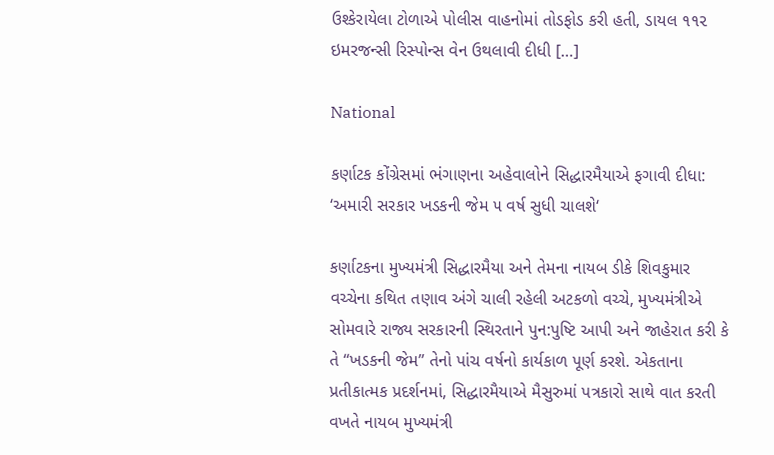ઉશ્કેરાયેલા ટોળાએ પોલીસ વાહનોમાં તોડફોડ કરી હતી, ડાયલ ૧૧૨ ઇમરજન્સી રિસ્પોન્સ વેન ઉથલાવી દીધી […]

National

કર્ણાટક કોંગ્રેસમાં ભંગાણના અહેવાલોને સિદ્ધારમૈયાએ ફગાવી દીધા: ‘અમારી સરકાર ખડકની જેમ ૫ વર્ષ સુધી ચાલશે‘

કર્ણાટકના મુખ્યમંત્રી સિદ્ધારમૈયા અને તેમના નાયબ ડીકે શિવકુમાર વચ્ચેના કથિત તણાવ અંગે ચાલી રહેલી અટકળો વચ્ચે, મુખ્યમંત્રીએ સોમવારે રાજ્ય સરકારની સ્થિરતાને પુન:પુષ્ટિ આપી અને જાહેરાત કરી કે તે “ખડકની જેમ” તેનો પાંચ વર્ષનો કાર્યકાળ પૂર્ણ કરશે. એકતાના પ્રતીકાત્મક પ્રદર્શનમાં, સિદ્ધારમૈયાએ મૈસુરુમાં પત્રકારો સાથે વાત કરતી વખતે નાયબ મુખ્યમંત્રી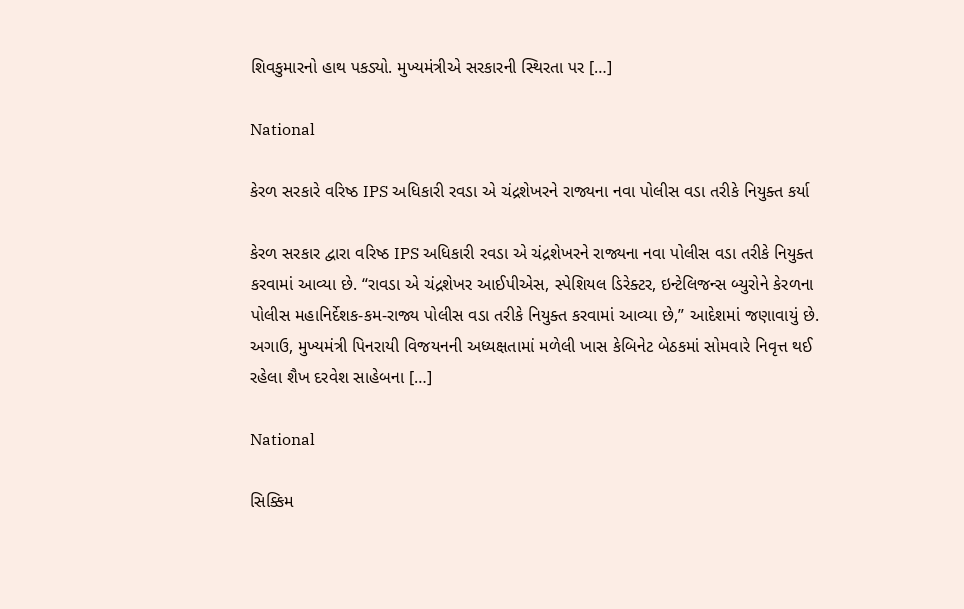શિવકુમારનો હાથ પકડ્યો. મુખ્યમંત્રીએ સરકારની સ્થિરતા પર […]

National

કેરળ સરકારે વરિષ્ઠ IPS અધિકારી રવડા એ ચંદ્રશેખરને રાજ્યના નવા પોલીસ વડા તરીકે નિયુક્ત કર્યા

કેરળ સરકાર દ્વારા વરિષ્ઠ IPS અધિકારી રવડા એ ચંદ્રશેખરને રાજ્યના નવા પોલીસ વડા તરીકે નિયુક્ત કરવામાં આવ્યા છે. “રાવડા એ ચંદ્રશેખર આઈપીએસ, સ્પેશિયલ ડિરેક્ટર, ઇન્ટેલિજન્સ બ્યુરોને કેરળના પોલીસ મહાનિર્દેશક-કમ-રાજ્ય પોલીસ વડા તરીકે નિયુક્ત કરવામાં આવ્યા છે,” આદેશમાં જણાવાયું છે. અગાઉ, મુખ્યમંત્રી પિનરાયી વિજયનની અધ્યક્ષતામાં મળેલી ખાસ કેબિનેટ બેઠકમાં સોમવારે નિવૃત્ત થઈ રહેલા શૈખ દરવેશ સાહેબના […]

National

સિક્કિમ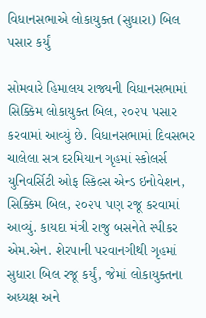વિધાનસભાએ લોકાયુક્ત (સુધારા) બિલ પસાર કર્યું

સોમવારે હિમાલય રાજ્યની વિધાનસભામાં સિક્કિમ લોકાયુક્ત બિલ, ૨૦૨૫ પસાર કરવામાં આવ્યું છે. વિધાનસભામાં દિવસભર ચાલેલા સત્ર દરમિયાન ગૃહમાં સ્કોલર્સ યુનિવર્સિટી ઓફ સ્કિલ્સ એન્ડ ઇનોવેશન, સિક્કિમ બિલ, ૨૦૨૫ પણ રજૂ કરવામાં આવ્યું. કાયદા મંત્રી રાજુ બસનેતે સ્પીકર એમ.એન. શેરપાની પરવાનગીથી ગૃહમાં સુધારા બિલ રજૂ કર્યું, જેમાં લોકાયુક્તના અધ્યક્ષ અને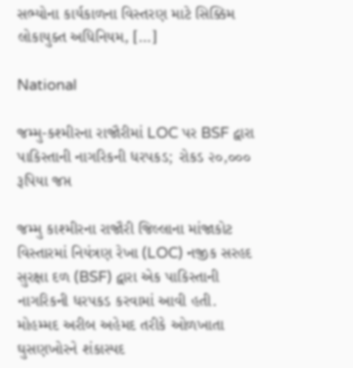સભ્યોના કાર્યકાળના વિસ્તરણ માટે સિક્કિમ લોકાયુક્ત અધિનિયમ, […]

National

જમ્મુ-કશ્મીરના રાજૌરીમાં LOC પર BSF દ્વારા પાકિસ્તાની નાગરિકની ધરપકડ; રોકડ ૨૦,૦૦૦ રૂપિયા જપ્ત

જમ્મુ કાશ્મીરના રાજૌરી જિલ્લાના માંજાકોટ વિસ્તારમાં નિયંત્રણ રેખા (LOC) નજીક સરહદ સુરક્ષા દળ (BSF) દ્વારા એક પાકિસ્તાની નાગરિકની ધરપકડ કરવામાં આવી હતી. મોહમ્મદ અરીબ અહેમદ તરીકે ઓળખાતા ઘુસણખોરને શંકાસ્પદ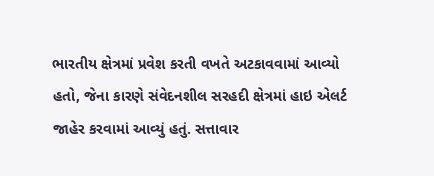ભારતીય ક્ષેત્રમાં પ્રવેશ કરતી વખતે અટકાવવામાં આવ્યો હતો, જેના કારણે સંવેદનશીલ સરહદી ક્ષેત્રમાં હાઇ એલર્ટ જાહેર કરવામાં આવ્યું હતું. સત્તાવાર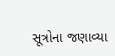સૂત્રોના જણાવ્યા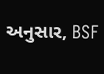અનુસાર, BSF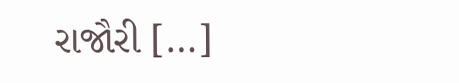રાજૌરી […]